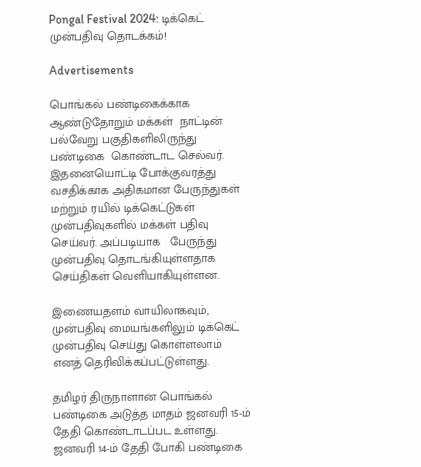Pongal Festival 2024: டிக்கெட் முன்பதிவு தொடக்கம்!

Advertisements

பொங்கல் பண்டிகைக்காக ஆண்டுதோறும் மக்கள்  நாட்டின் பல்வேறு பகுதிகளிலிருந்து பண்டிகை  கொண்டாட செல்வர். இதனையொட்டி போக்குவரத்து வசதிக்காக அதிகமான பேருந்துகள் மற்றும் ரயில் டிக்கெட்டுகள் முன்பதிவுகளில் மக்கள் பதிவு செய்வர். அப்படியாக   பேருந்து முன்பதிவு தொடங்கியுள்ளதாக செய்திகள் வெளியாகியுள்ளன.

இணையதளம் வாயிலாகவும், முன்பதிவு மையங்களிலும் டிக்கெட் முன்பதிவு செய்து கொள்ளலாம் எனத் தெரிவிக்கப்பட்டுள்ளது.

தமிழர் திருநாளான பொங்கல் பண்டிகை அடுத்த மாதம் ஜனவரி 15-ம் தேதி கொண்டாடப்பட உள்ளது. ஜனவரி 14-ம் தேதி போகி பண்டிகை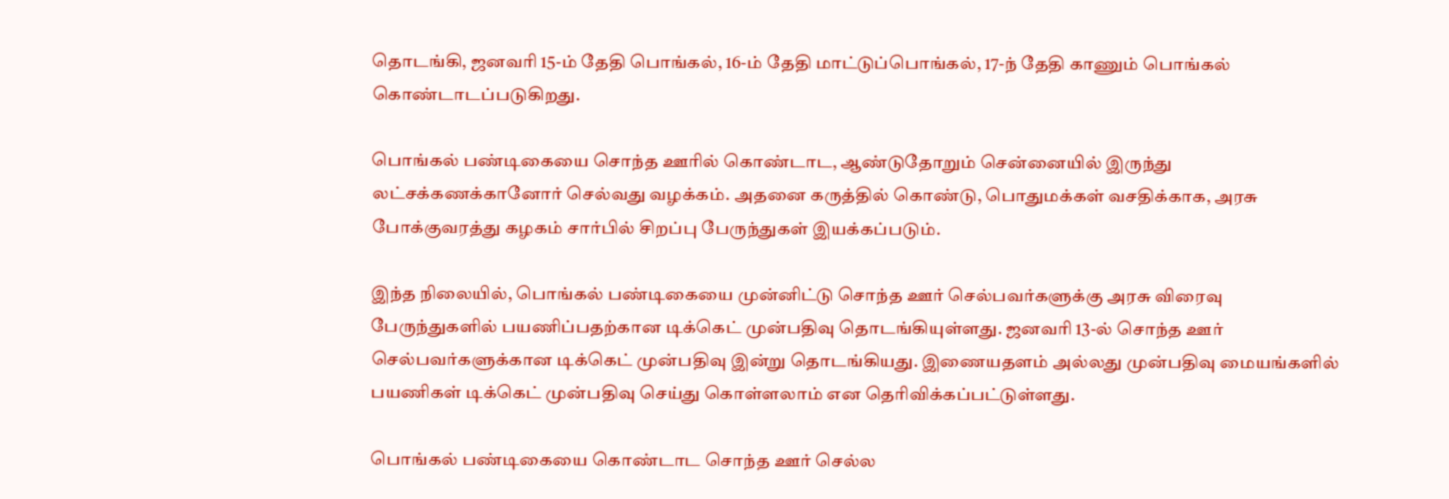தொடங்கி, ஜனவரி 15-ம் தேதி பொங்கல், 16-ம் தேதி மாட்டுப்பொங்கல், 17-ந் தேதி காணும் பொங்கல் கொண்டாடப்படுகிறது.

பொங்கல் பண்டிகையை சொந்த ஊரில் கொண்டாட, ஆண்டுதோறும் சென்னையில் இருந்து லட்சக்கணக்கானோர் செல்வது வழக்கம். அதனை கருத்தில் கொண்டு, பொதுமக்கள் வசதிக்காக, அரசு போக்குவரத்து கழகம் சார்பில் சிறப்பு பேருந்துகள் இயக்கப்படும்.

இந்த நிலையில், பொங்கல் பண்டிகையை முன்னிட்டு சொந்த ஊர் செல்பவர்களுக்கு அரசு விரைவு பேருந்துகளில் பயணிப்பதற்கான டிக்கெட் முன்பதிவு தொடங்கியுள்ளது. ஜனவரி 13-ல் சொந்த ஊர் செல்பவர்களுக்கான டிக்கெட் முன்பதிவு இன்று தொடங்கியது. இணையதளம் அல்லது முன்பதிவு மையங்களில் பயணிகள் டிக்கெட் முன்பதிவு செய்து கொள்ளலாம் என தெரிவிக்கப்பட்டுள்ளது.

பொங்கல் பண்டிகையை கொண்டாட சொந்த ஊர் செல்ல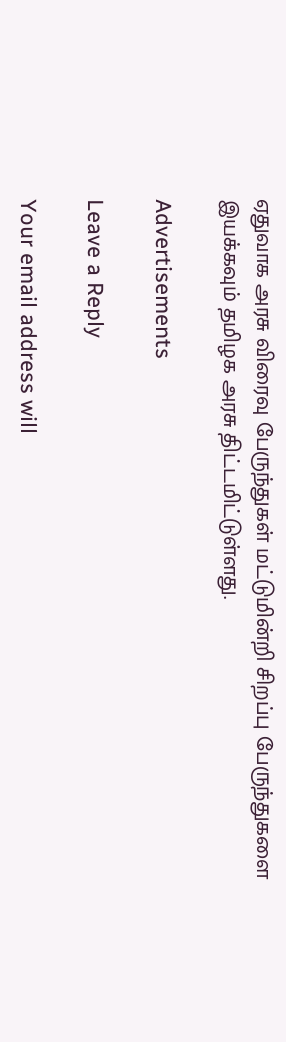ஏதுவாக அரசு விரைவு பேருந்துகள் மட்டுமின்றி சிறப்பு பேருந்துகளை இயக்கவும் தமிழக அரசு திட்டமிட்டுள்ளது.

Advertisements

Leave a Reply

Your email address will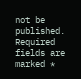not be published. Required fields are marked *